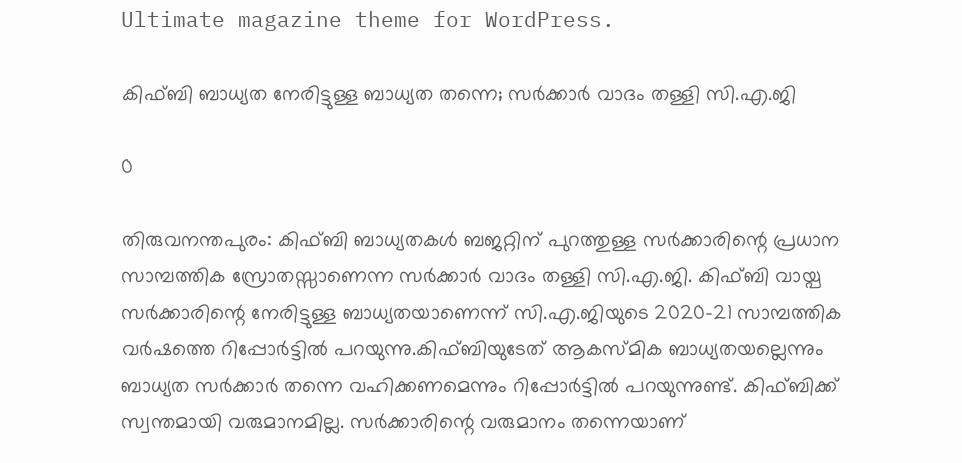Ultimate magazine theme for WordPress.

കിഫ്ബി ബാധ്യത നേരിട്ടുള്ള ബാധ്യത തന്നെ; സര്‍ക്കാര്‍ വാദം തള്ളി സി.എ.ജി

0

തിരുവനന്തപുരം: കിഫ്ബി ബാധ്യതകള്‍ ബജറ്റിന് പുറത്തുള്ള സര്‍ക്കാരിന്റെ പ്രധാന സാമ്പത്തിക സ്രോതസ്സാണെന്ന സര്‍ക്കാര്‍ വാദം തള്ളി സി.എ.ജി. കിഫ്ബി വായ്പ സര്‍ക്കാരിന്റെ നേരിട്ടുള്ള ബാധ്യതയാണെന്ന് സി.എ.ജിയുടെ 2020-21 സാമ്പത്തിക വര്‍ഷത്തെ റിപ്പോര്‍ട്ടില്‍ പറയുന്നു.കിഫ്ബിയുടേത് ആകസ്മിക ബാധ്യതയല്ലെന്നും ബാധ്യത സര്‍ക്കാര്‍ തന്നെ വഹിക്കണമെന്നും റിപ്പോര്‍ട്ടില്‍ പറയുന്നുണ്ട്. കിഫ്ബിക്ക് സ്വന്തമായി വരുമാനമില്ല. സര്‍ക്കാരിന്റെ വരുമാനം തന്നെയാണ്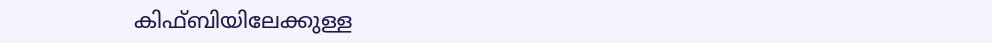കിഫ്ബിയിലേക്കുള്ള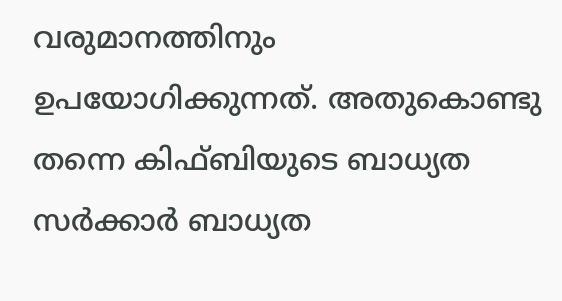വരുമാനത്തിനും ഉപയോഗിക്കുന്നത്. അതുകൊണ്ടു തന്നെ കിഫ്ബിയുടെ ബാധ്യത സര്‍ക്കാര്‍ ബാധ്യത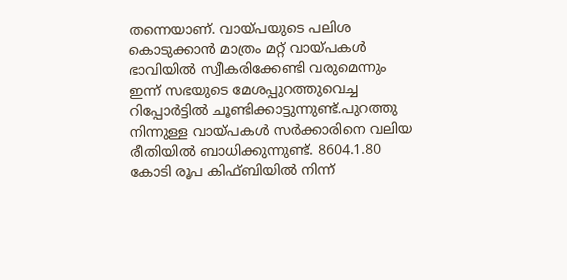തന്നെയാണ്. വായ്പയുടെ പലിശ കൊടുക്കാന്‍ മാത്രം മറ്റ് വായ്പകള്‍ ഭാവിയില്‍ സ്വീകരിക്കേണ്ടി വരുമെന്നും ഇന്ന് സഭയുടെ മേശപ്പുറത്തുവെച്ച റിപ്പോര്‍ട്ടില്‍ ചൂണ്ടിക്കാട്ടുന്നുണ്ട്.പുറത്തു നിന്നുള്ള വായ്പകള്‍ സര്‍ക്കാരിനെ വലിയ രീതിയില്‍ ബാധിക്കുന്നുണ്ട്. 8604.1.80 കോടി രൂപ കിഫ്ബിയില്‍ നിന്ന്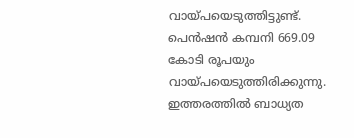വായ്‌പയെടുത്തിട്ടുണ്ട്. പെന്‍ഷന്‍ കമ്പനി 669.09 കോടി രൂപയും വായ്പയെടുത്തിരിക്കുന്നു. ഇത്തരത്തില്‍ ബാധ്യത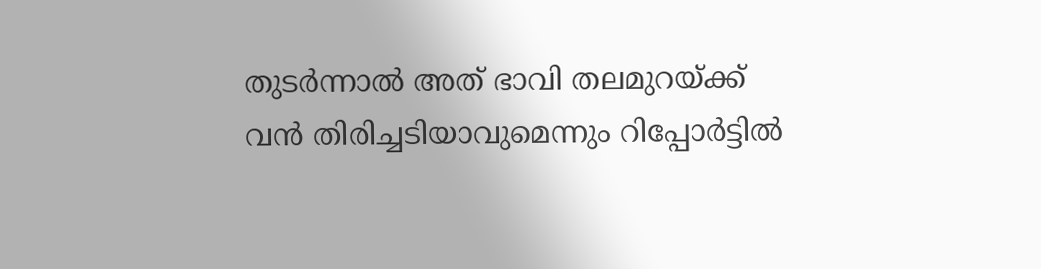തുടര്‍ന്നാല്‍ അത് ഭാവി തലമുറയ്ക്ക് വന്‍ തിരിച്ചടിയാവുമെന്നും റിപ്പോര്‍ട്ടില്‍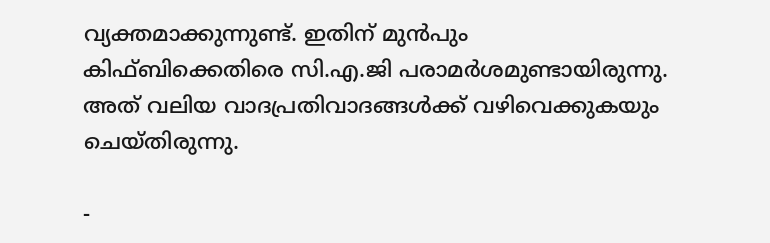വ്യക്തമാക്കുന്നുണ്ട്. ഇതിന് മുന്‍പും കിഫ്ബിക്കെതിരെ സി.എ.ജി പരാമര്‍ശമുണ്ടായിരുന്നു. അത് വലിയ വാദപ്രതിവാദങ്ങള്‍ക്ക് വഴിവെക്കുകയും ചെയ്തിരുന്നു.

-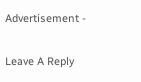Advertisement -

Leave A Reply